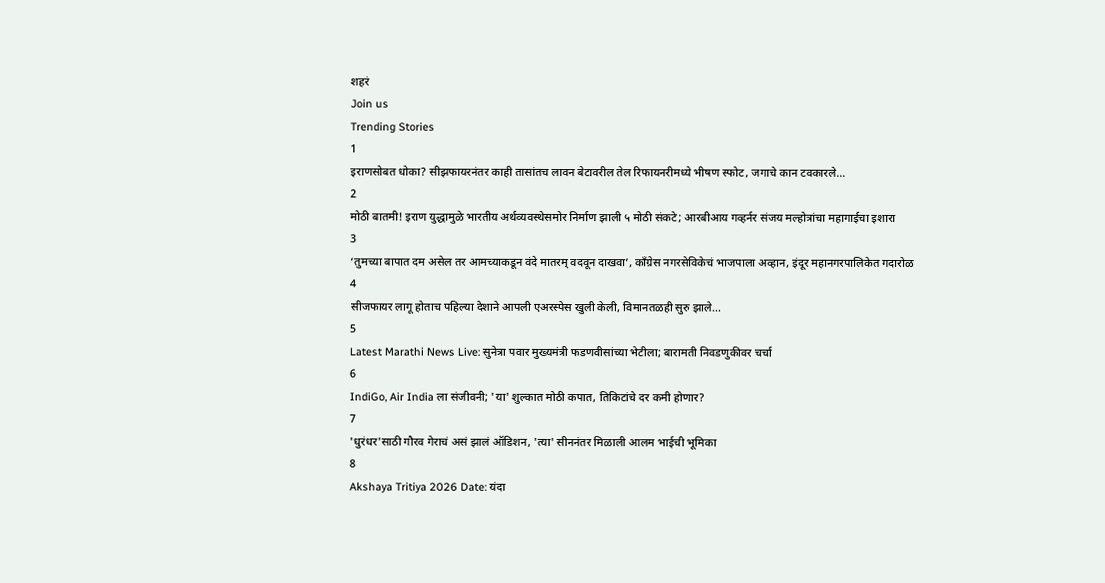शहरं
Join us
Trending Stories
1
इराणसोबत धोका? सीझफायरनंतर काही तासांतच लावन बेटावरील तेल रिफायनरीमध्ये भीषण स्फोट, जगाचे कान टवकारले...
2
मोठी बातमी! इराण युद्धामुळे भारतीय अर्थव्यवस्थेसमोर निर्माण झाली ५ मोठी संकटे; आरबीआय गव्हर्नर संजय मल्होत्रांचा महागाईचा इशारा
3
‘तुमच्या बापात दम असेल तर आमच्याकडून वंदे मातरम् वदवून दाखवा’, काँग्रेस नगरसेविकेचं भाजपाला अव्हान, इंदूर महानगरपालिकेत गदारोळ
4
सीजफायर लागू होताच पहिल्या देशाने आपली एअरस्पेस खुली केली, विमानतळही सुरु झाले...
5
Latest Marathi News Live: सुनेत्रा पवार मुख्यमंत्री फडणवीसांच्या भेटीला; बारामती निवडणुकीवर चर्चा
6
IndiGo, Air India ला संजीवनी; 'या' शुल्कात मोठी कपात, तिकिटांचे दर कमी होणार?
7
'धुरंधर'साठी गौरव गेराचं असं झालं ऑडिशन, 'त्या' सीननंतर मिळाली आलम भाईची भूमिका
8
Akshaya Tritiya 2026 Date: यंदा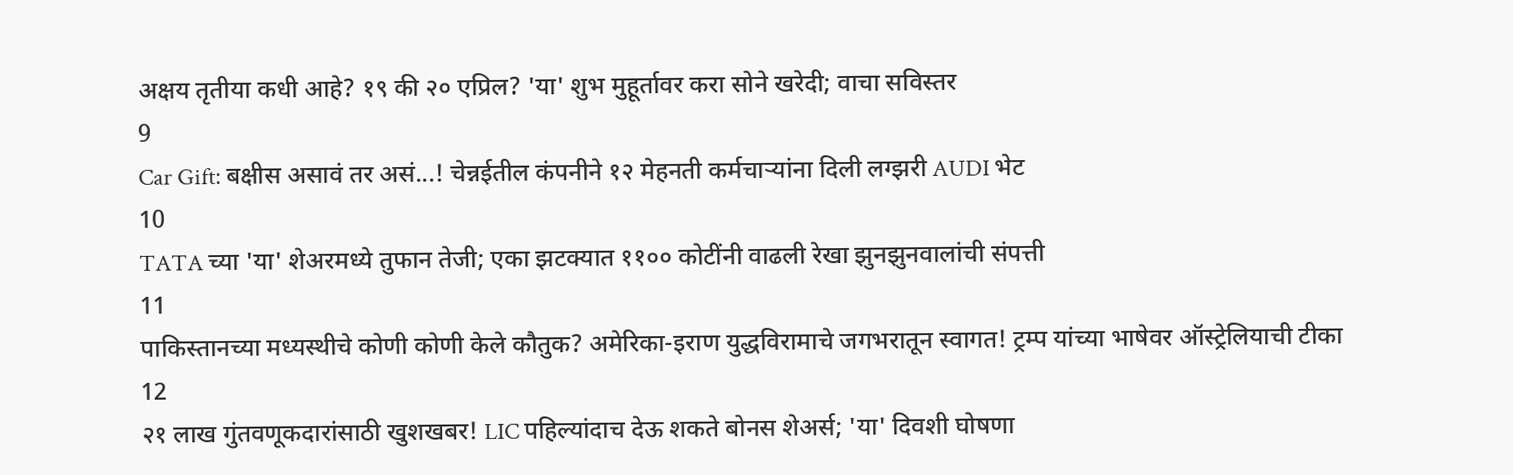अक्षय तृतीया कधी आहे? १९ की २० एप्रिल? 'या' शुभ मुहूर्तावर करा सोने खरेदी; वाचा सविस्तर
9
Car Gift: बक्षीस असावं तर असं...! चेन्नईतील कंपनीने १२ मेहनती कर्मचाऱ्यांना दिली लग्झरी AUDI भेट
10
TATA च्या 'या' शेअरमध्ये तुफान तेजी; एका झटक्यात ११०० कोटींनी वाढली रेखा झुनझुनवालांची संपत्ती
11
पाकिस्तानच्या मध्यस्थीचे कोणी कोणी केले कौतुक? अमेरिका-इराण युद्धविरामाचे जगभरातून स्वागत! ट्रम्प यांच्या भाषेवर ऑस्ट्रेलियाची टीका
12
२१ लाख गुंतवणूकदारांसाठी खुशखबर! LIC पहिल्यांदाच देऊ शकते बोनस शेअर्स; 'या' दिवशी घोषणा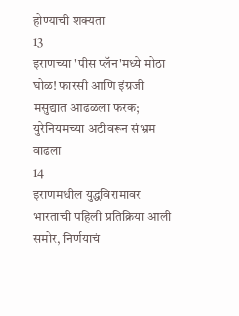होण्याची शक्यता
13
इराणच्या 'पीस प्लॅन'मध्ये मोठा घोळ! फारसी आणि इंग्रजी मसुद्यात आढळला फरक; युरेनियमच्या अटीवरून संभ्रम वाढला
14
इराणमधील युद्धविरामावर भारताची पहिली प्रतिक्रिया आली समोर, निर्णयाचं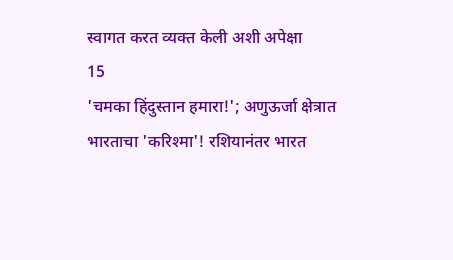स्वागत करत व्यक्त केली अशी अपेक्षा
15
'चमका हिंदुस्तान हमारा!'; अणुऊर्जा क्षेत्रात भारताचा 'करिश्मा'! रशियानंतर भारत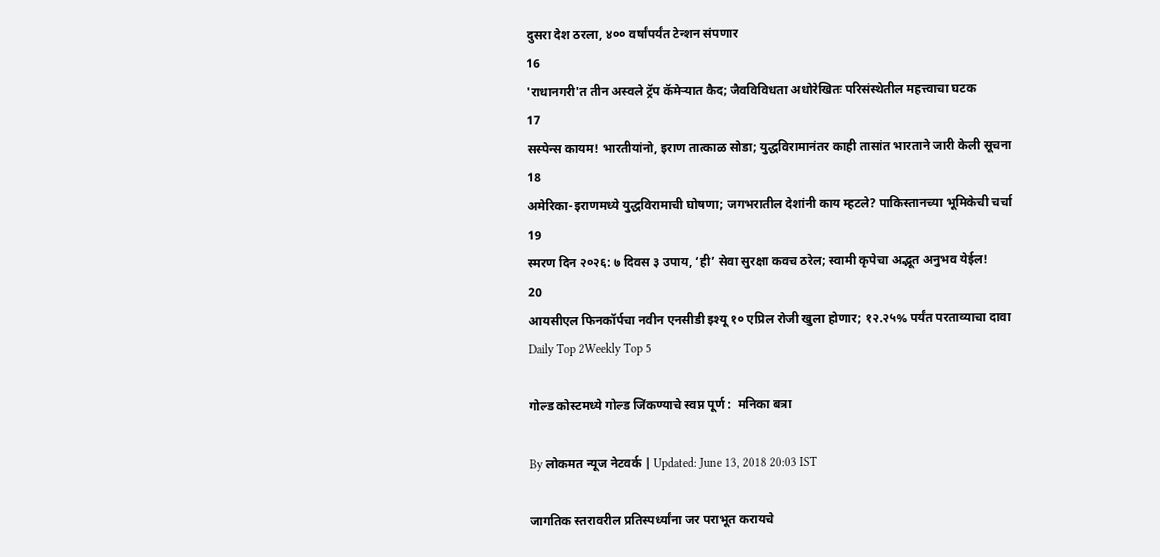दुसरा देश ठरला, ४०० वर्षांपर्यंत टेन्शन संपणार
16
'राधानगरी'त तीन अस्वले ट्रॅप कॅमेऱ्यात कैद; जैवविविधता अधोरेखितः परिसंस्थेतील महत्त्वाचा घटक
17
सस्पेन्स कायम! भारतीयांनो, इराण तात्काळ सोडा; युद्धविरामानंतर काही तासांत भारताने जारी केली सूचना
18
अमेरिका-इराणमध्ये युद्धविरामाची घोषणा; जगभरातील देशांनी काय म्हटले? पाकिस्तानच्या भूमिकेची चर्चा
19
स्मरण दिन २०२६: ७ दिवस ३ उपाय, ‘ही’ सेवा सुरक्षा कवच ठरेल; स्वामी कृपेचा अद्भूत अनुभव येईल!
20
आयसीएल फिनकॉर्पचा नवीन एनसीडी इश्यू १० एप्रिल रोजी खुला होणार; १२.२५% पर्यंत परताव्याचा दावा
Daily Top 2Weekly Top 5

गोल्ड कोस्टमध्ये गोल्ड जिंकण्याचे स्वप्न पूर्ण :  मनिका बत्रा

By लोकमत न्यूज नेटवर्क | Updated: June 13, 2018 20:03 IST

जागतिक स्तरावरील प्रतिस्पर्ध्यांना जर पराभूत करायचे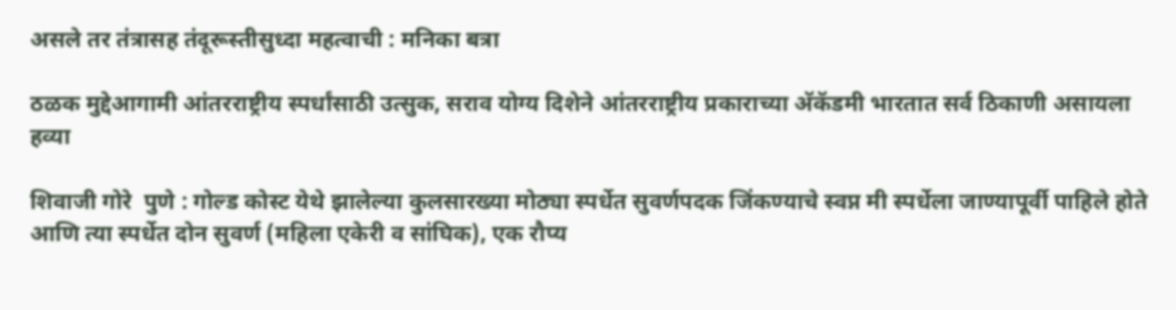असले तर तंत्रासह तंदूरूस्तीसुध्दा महत्वाची : मनिका बत्रा

ठळक मुद्देआगामी आंतरराष्ट्रीय स्पर्धांसाठी उत्सुक, सराव योग्य दिशेने आंतरराष्ट्रीय प्रकाराच्या अ‍ॅकॅडमी भारतात सर्व ठिकाणी असायला हव्या

शिवाजी गोरे  पुणे : गोल्ड कोस्ट येथे झालेल्या कुलसारख्या मोठ्या स्पर्धेत सुवर्णपदक जिंकण्याचे स्वप्न मी स्पर्धेला जाण्यापूर्वी पाहिले होते आणि त्या स्पर्धेत दोन सुवर्ण (महिला एकेरी व सांघिक), एक रौप्य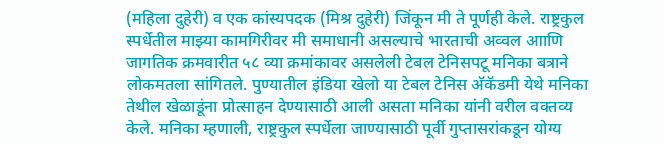(महिला दुहेरी) व एक कांस्यपदक (मिश्र दुहेरी) जिंकून मी ते पूर्णही केले. राष्ट्रकुल स्पर्धेतील माझ्या कामगिरीवर मी समाधानी असल्याचे भारताची अव्वल आाणि जागतिक क्रमवारीत ५८ व्या क्रमांकावर असलेली टेबल टेनिसपटू मनिका बत्राने लोकमतला सांगितले. पुण्यातील इंडिया खेलो या टेबल टेनिस अ‍ॅकॅडमी येथे मनिका तेथील खेळाडूंना प्रोत्साहन देण्यासाठी आली असता मनिका यांनी वरील वक्तव्य केले. मनिका म्हणाली, राष्ट्रकुल स्पर्धेला जाण्यासाठी पूर्वी गुप्तासरांकडून योग्य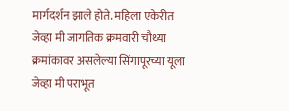मार्गदर्शन झाले होते. महिला एकेरीत जेव्हा मी जागतिक क्रमवारी चौथ्या क्रमांकावर असलेल्या सिंगापूरच्या यूला जेव्हा मी पराभूत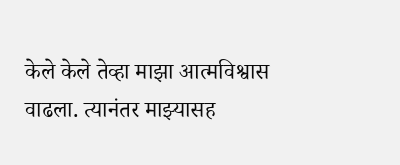केले केले तेव्हा माझा आत्मविश्वास वाढला. त्यानंतर माझ्यासह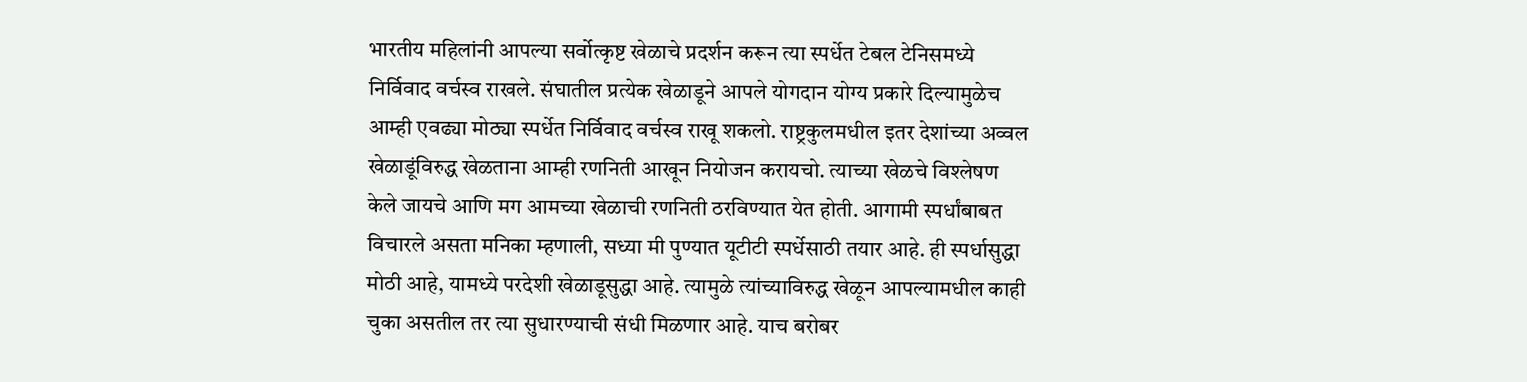भारतीय महिलांनी आपल्या सर्वोत्कृष्ट खेळाचे प्रदर्शन करून त्या स्पर्धेत टेबल टेनिसमध्ये निर्विवाद वर्चस्व राखले. संघातील प्रत्येक खेळाडूने आपले योगदान योग्य प्रकारे दिल्यामुळेच आम्ही एवढ्या मोठ्या स्पर्धेत निर्विवाद वर्चस्व राखू शकलो. राष्ट्रकुलमधील इतर देशांच्या अव्वल खेळाडूंविरुद्ध खेळताना आम्ही रणनिती आखून नियोजन करायचो. त्याच्या खेळचे विश्लेषण केले जायचे आणि मग आमच्या खेळाची रणनिती ठरविण्यात येत होती. आगामी स्पर्धांबाबत विचारले असता मनिका म्हणाली, सध्या मी पुण्यात यूटीटी स्पर्धेसाठी तयार आहे. ही स्पर्धासुद्धा मोठी आहे, यामध्ये परदेशी खेळाडूसुद्धा आहे. त्यामुळे त्यांच्याविरुद्ध खेळून आपल्यामधील काही चुका असतील तर त्या सुधारण्याची संधी मिळणार आहे. याच बरोबर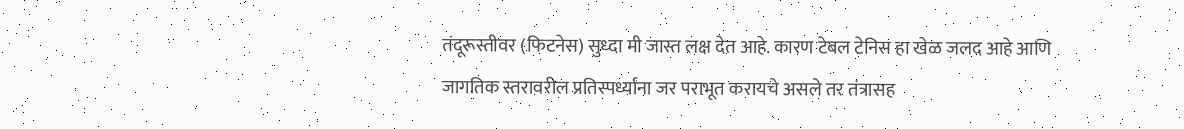तंदूरूस्तीवर (फिटनेस) सुध्दा मी जास्त लक्ष देत आहे. कारण टेबल टेनिस हा खेळ जलद आहे आणि जागतिक स्तरावरील प्रतिस्पर्ध्यांना जर पराभूत करायचे असले तर तंत्रासह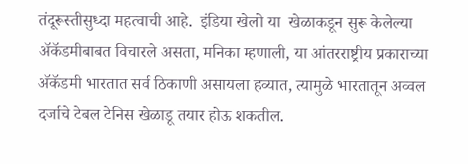तंदूरूस्तीसुध्दा महत्वाची आहे.  इंडिया खेलो या  खेळाकडून सुरू केलेल्या अ‍ॅकॅडमीबाबत विचारले असता, मनिका म्हणाली, या आंतरराष्ट्रीय प्रकाराच्या अ‍ॅकॅडमी भारतात सर्व ठिकाणी असायला हव्यात, त्यामुळे भारतातून अव्वल दर्जाचे टेबल टेनिस खेळाडू तयार होऊ शकतील.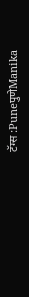टॅग्स :PuneपुणेManika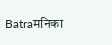Batraमनिका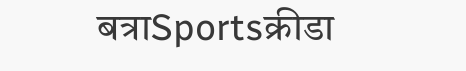बत्राSportsक्रीडा